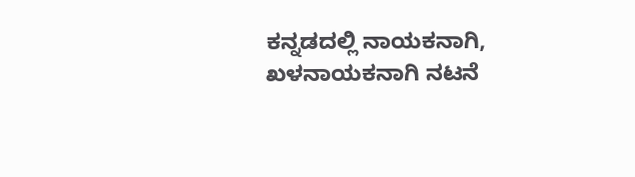ಕನ್ನಡದಲ್ಲಿ ನಾಯಕನಾಗಿ, ಖಳನಾಯಕನಾಗಿ ನಟನೆ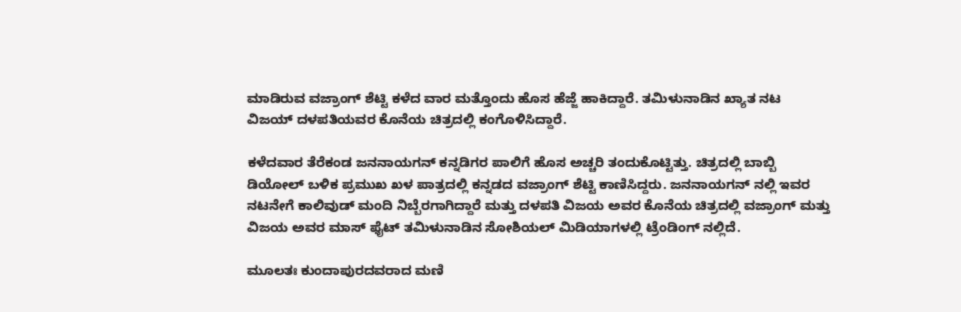ಮಾಡಿರುವ ವಜ್ರಾಂಗ್ ಶೆಟ್ಟಿ ಕಳೆದ ವಾರ ಮತ್ತೊಂದು ಹೊಸ ಹೆಜ್ಜೆ ಹಾಕಿದ್ದಾರೆ. ತಮಿಳುನಾಡಿನ ಖ್ಯಾತ ನಟ ವಿಜಯ್ ದಳಪತಿಯವರ ಕೊನೆಯ ಚಿತ್ರದಲ್ಲಿ ಕಂಗೊಳಿಸಿದ್ದಾರೆ.

ಕಳೆದವಾರ ತೆರೆಕಂಡ ಜನನಾಯಗನ್ ಕನ್ನಡಿಗರ ಪಾಲಿಗೆ ಹೊಸ ಅಚ್ಚರಿ ತಂದುಕೊಟ್ಟಿತ್ತು. ಚಿತ್ರದಲ್ಲಿ ಬಾಬ್ಬಿ ಡಿಯೋಲ್ ಬಳಿಕ ಪ್ರಮುಖ ಖಳ ಪಾತ್ರದಲ್ಲಿ ಕನ್ನಡದ ವಜ್ರಾಂಗ್ ಶೆಟ್ಟಿ ಕಾಣಿಸಿದ್ದರು. ಜನನಾಯಗನ್ ನಲ್ಲಿ ಇವರ ನಟನೇಗೆ ಕಾಲಿವುಡ್ ಮಂದಿ ನಿಬ್ಬೆರಗಾಗಿದ್ದಾರೆ ಮತ್ತು ದಳಪತಿ ವಿಜಯ ಅವರ ಕೊನೆಯ ಚಿತ್ರದಲ್ಲಿ ವಜ್ರಾಂಗ್ ಮತ್ತು ವಿಜಯ ಅವರ ಮಾಸ್ ಫೈಟ್ ತಮಿಳುನಾಡಿನ ಸೋಶಿಯಲ್ ಮಿಡಿಯಾಗಳಲ್ಲಿ ಟ್ರೆಂಡಿಂಗ್ ನಲ್ಲಿದೆ.

ಮೂಲತಃ ಕುಂದಾಪುರದವರಾದ ಮಣಿ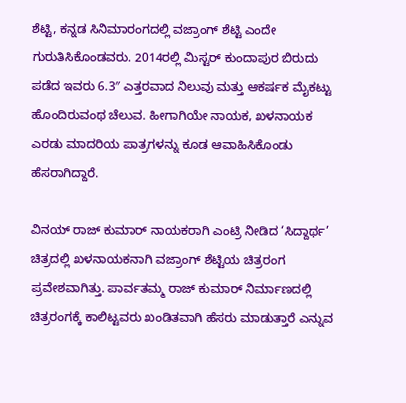ಶೆಟ್ಟಿ, ಕನ್ನಡ ಸಿನಿಮಾರಂಗದಲ್ಲಿ ವಜ್ರಾಂಗ್ ಶೆಟ್ಟಿ ಎಂದೇ ಗುರುತಿಸಿಕೊಂಡವರು. 2014ರಲ್ಲಿ ಮಿಸ್ಟರ್ ಕುಂದಾಪುರ ಬಿರುದು ಪಡೆದ ಇವರು 6.3″ ಎತ್ತರವಾದ ನಿಲುವು ಮತ್ತು ಆಕರ್ಷಕ ಮೈಕಟ್ಟು ಹೊಂದಿರುವಂಥ ಚೆಲುವ. ಹೀಗಾಗಿಯೇ ನಾಯಕ, ಖಳನಾಯಕ ಎರಡು ಮಾದರಿಯ ಪಾತ್ರಗಳನ್ನು ಕೂಡ ಆವಾಹಿಸಿಕೊಂಡು ಹೆಸರಾಗಿದ್ದಾರೆ.

ವಿನಯ್ ರಾಜ್ ಕುಮಾರ್ ನಾಯಕರಾಗಿ ಎಂಟ್ರಿ ನೀಡಿದ ‘ಸಿದ್ದಾರ್ಥ’ ಚಿತ್ರದಲ್ಲಿ ಖಳನಾಯಕನಾಗಿ ವಜ್ರಾಂಗ್ ಶೆಟ್ಟಿಯ ಚಿತ್ರರಂಗ ಪ್ರವೇಶವಾಗಿತ್ತು. ಪಾರ್ವತಮ್ಮ ರಾಜ್ ಕುಮಾರ್ ನಿರ್ಮಾಣದಲ್ಲಿ ಚಿತ್ರರಂಗಕ್ಕೆ ಕಾಲಿಟ್ಟವರು ಖಂಡಿತವಾಗಿ ಹೆಸರು ಮಾಡುತ್ತಾರೆ ಎನ್ನುವ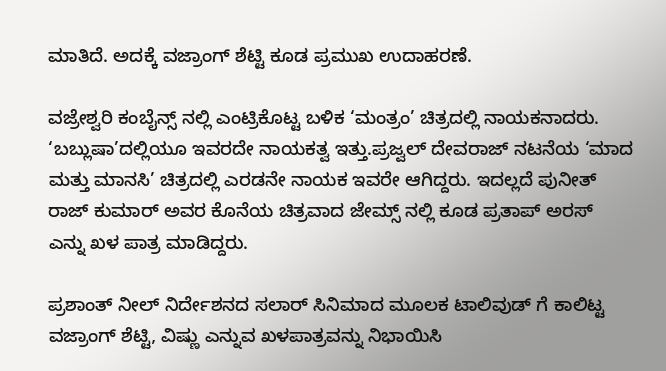ಮಾತಿದೆ. ಅದಕ್ಕೆ ವಜ್ರಾಂಗ್ ಶೆಟ್ಟಿ ಕೂಡ ಪ್ರಮುಖ ಉದಾಹರಣೆ.

ವಜ್ರೇಶ್ವರಿ‌ ಕಂಬೈನ್ಸ್ ನಲ್ಲಿ ಎಂಟ್ರಿಕೊಟ್ಟ ಬಳಿಕ ‘ಮಂತ್ರಂ’ ಚಿತ್ರದಲ್ಲಿ ನಾಯಕನಾದರು. ‘ಬಬ್ಲುಷಾ’ದಲ್ಲಿಯೂ ಇವರದೇ ನಾಯಕತ್ವ ಇತ್ತು.ಪ್ರಜ್ವಲ್ ದೇವರಾಜ್ ನಟನೆಯ ‘ಮಾದ ಮತ್ತು ಮಾನಸಿ’ ಚಿತ್ರದಲ್ಲಿ ಎರಡನೇ ನಾಯಕ ಇವರೇ ಆಗಿದ್ದರು. ಇದಲ್ಲದೆ ಪುನೀತ್ ರಾಜ್ ಕುಮಾರ್ ಅವರ ಕೊನೆಯ ಚಿತ್ರವಾದ ಜೇಮ್ಸ್ ನಲ್ಲಿ ಕೂಡ ಪ್ರತಾಪ್ ಅರಸ್ ಎನ್ನು ಖಳ ಪಾತ್ರ ಮಾಡಿದ್ದರು.

ಪ್ರಶಾಂತ್ ನೀಲ್ ನಿರ್ದೇಶನದ ಸಲಾರ್ ಸಿನಿಮಾದ ಮೂಲಕ ಟಾಲಿವುಡ್ ಗೆ ಕಾಲಿಟ್ಟ ವಜ್ರಾಂಗ್ ಶೆಟ್ಟಿ, ವಿಷ್ಣು ಎನ್ನುವ ಖಳ‌ಪಾತ್ರವನ್ನು ನಿಭಾಯಿಸಿ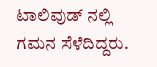ಟಾಲಿವುಡ್ ನಲ್ಲಿ ಗಮನ ಸೆಳೆದಿದ್ದರು.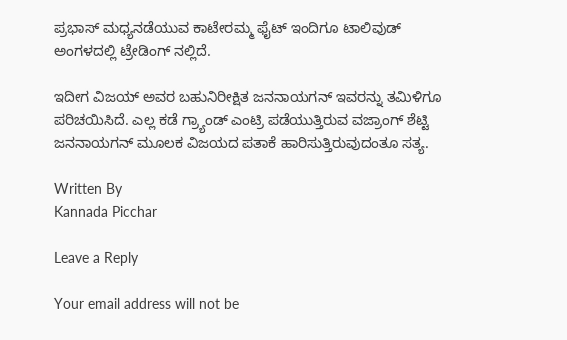ಪ್ರಭಾಸ್ ಮಧ್ಯನಡೆಯುವ ಕಾಟೇರಮ್ಮ ಫೈಟ್ ಇಂದಿಗೂ ಟಾಲಿವುಡ್ ಅಂಗಳದಲ್ಲಿ ಟ್ರೇಡಿಂಗ್ ನಲ್ಲಿದೆ.

ಇದೀಗ ವಿಜಯ್ ಅವರ ಬಹುನಿರೀಕ್ಷಿತ ಜನನಾಯಗನ್ ಇವರನ್ನು ತಮಿಳಿಗೂ ಪರಿಚಯಿಸಿದೆ. ಎಲ್ಲ ಕಡೆ ಗ್ರ್ಯಾಂಡ್ ಎಂಟ್ರಿ ಪಡೆಯುತ್ತಿರುವ ವಜ್ರಾಂಗ್ ಶೆಟ್ಟಿ ಜನನಾಯಗನ್ ಮೂಲಕ ವಿಜಯದ ಪತಾಕೆ ಹಾರಿಸುತ್ತಿರುವುದಂತೂ ಸತ್ಯ.

Written By
Kannada Picchar

Leave a Reply

Your email address will not be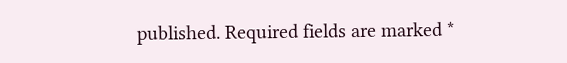published. Required fields are marked *